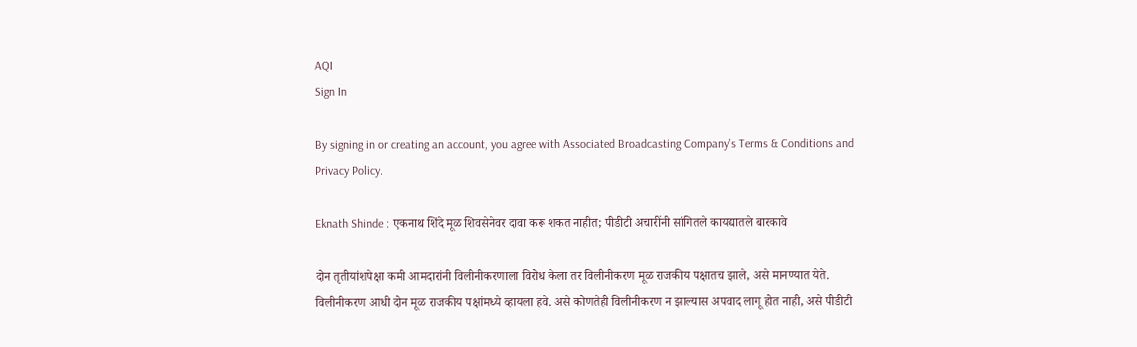AQI
Sign In

By signing in or creating an account, you agree with Associated Broadcasting Company's Terms & Conditions and Privacy Policy.

Eknath Shinde : एकनाथ शिंदे मूळ शिवसेनेवर दावा करू शकत नाहीत; पीडीटी अचारींनी सांगितले कायद्यातले बारकावे

दोन तृतीयांशपेक्षा कमी आमदारांनी विलीनीकरणाला विरोध केला तर विलीनीकरण मूळ राजकीय पक्षातच झाले, असे मानण्यात येते. विलीनीकरण आधी दोन मूळ राजकीय पक्षांमध्ये व्हायला हवे. असे कोणतेही विलीनीकरण न झाल्यास अपवाद लागू होत नाही, असे पीडीटी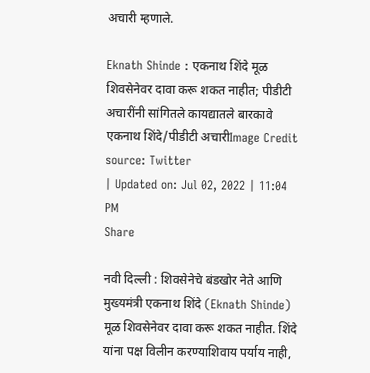अचारी म्हणाले.

Eknath Shinde : एकनाथ शिंदे मूळ शिवसेनेवर दावा करू शकत नाहीत; पीडीटी अचारींनी सांगितले कायद्यातले बारकावे
एकनाथ शिंदे/पीडीटी अचारीImage Credit source: Twitter
| Updated on: Jul 02, 2022 | 11:04 PM
Share

नवी दिल्ली : शिवसेनेचे बंडखोर नेते आणि मुख्यमंत्री एकनाथ शिंदे (Eknath Shinde) मूळ शिवसेनेवर दावा करू शकत नाहीत. शिंदे यांना पक्ष विलीन करण्याशिवाय पर्याय नाही,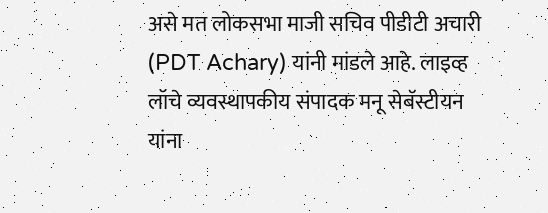असे मत लोकसभा माजी सचिव पीडीटी अचारी (PDT Achary) यांनी मांडले आहे. लाइव्ह लॉचे व्यवस्थापकीय संपादक मनू सेबॅस्टीयन यांना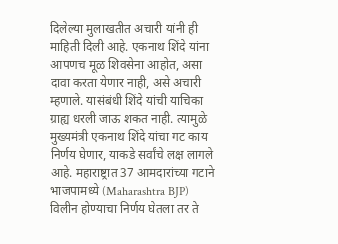दिलेल्या मुलाखतीत अचारी यांनी ही माहिती दिली आहे. एकनाथ शिंदे यांना आपणच मूळ शिवसेना आहोत, असा दावा करता येणार नाही, असे अचारी म्हणाले. यासंबंधी शिंदे यांची याचिका ग्राह्य धरली जाऊ शकत नाही. त्यामुळे मुख्यमंत्री एकनाथ शिंदे यांचा गट काय निर्णय घेणार, याकडे सर्वांचे लक्ष लागले आहे. महाराष्ट्रात 37 आमदारांच्या गटाने भाजपामध्ये (Maharashtra BJP) विलीन होण्याचा निर्णय घेतला तर ते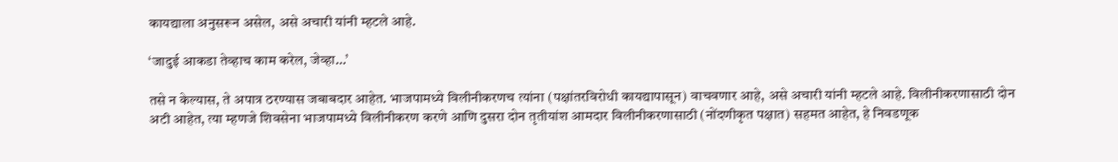कायद्याला अनुसरून असेल, असे अचारी यांनी म्हटले आहे.

‘जादुई आकडा तेव्हाच काम करेल, जेव्हा…’

तसे न केल्यास, ते अपात्र ठरण्यास जबाबदार आहेत. भाजपामध्ये विलीनीकरणच त्यांना (पक्षांतरविरोधी कायद्यापासून) वाचवणार आहे, असे अचारी यांनी म्हटले आहे. विलीनीकरणासाठी दोन अटी आहेत, त्या म्हणजे शिवसेना भाजपामध्ये विलीनीकरण करणे आणि दुसरा दोन तृतीयांश आमदार विलीनीकरणासाठी (नोंदणीकृत पक्षात) सहमत आहेत, हे निवडणूक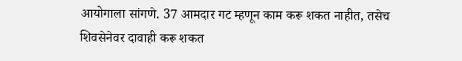आयोगाला सांगणे. 37 आमदार गट म्हणून काम करू शकत नाहीत, तसेच शिवसेनेवर दावाही करू शकत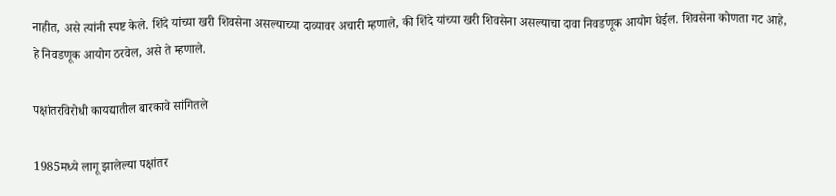नाहीत, असे त्यांनी स्पष्ट केले. शिंदे यांच्या खरी शिवसेना असल्याच्या दाव्यावर अचारी म्हणाले, की शिंदे यांच्या खरी शिवसेना असल्याचा दावा निवडणूक आयोग घेईल. शिवसेना कोणता गट आहे, हे निवडणूक आयोग ठरवेल, असे ते म्हणाले.

पक्षांतरविरोधी कायद्यातील बारकावे सांगितले

1985मध्ये लागू झालेल्या पक्षांतर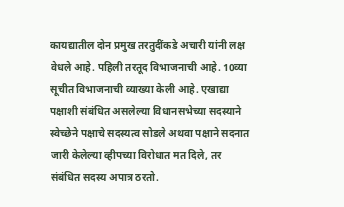कायद्यातील दोन प्रमुख तरतुदींकडे अचारी यांनी लक्ष वेधले आहे. पहिली तरतूद विभाजनाची आहे. 10व्या सूचीत विभाजनाची व्याख्या केली आहे. एखाद्या पक्षाशी संबंधित असलेल्या विधानसभेच्या सदस्याने स्वेच्छेने पक्षाचे सदस्यत्व सोडले अथवा पक्षाने सदनात जारी केलेल्या व्हीपच्या विरोधात मत दिले, तर संबंधित सदस्य अपात्र ठरतो.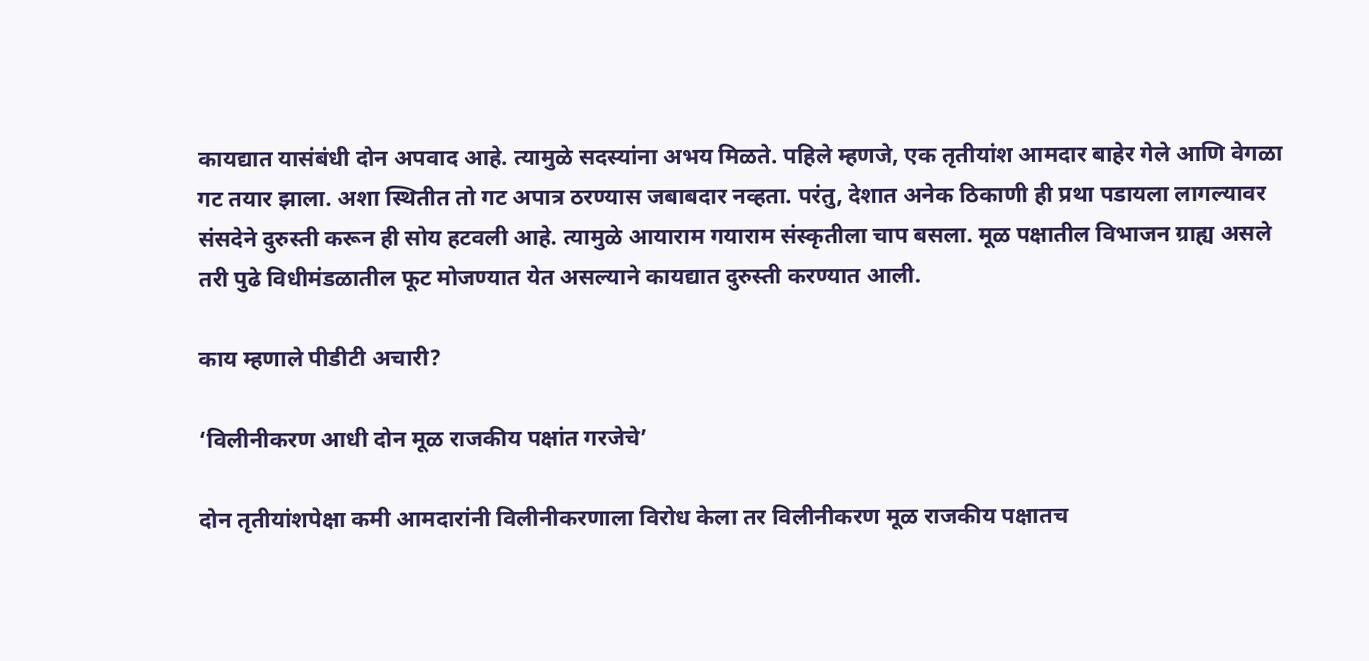कायद्यात यासंबंधी दोन अपवाद आहे. त्यामुळे सदस्यांना अभय मिळते. पहिले म्हणजे, एक तृतीयांश आमदार बाहेर गेले आणि वेगळा गट तयार झाला. अशा स्थितीत तो गट अपात्र ठरण्यास जबाबदार नव्हता. परंतु, देशात अनेक ठिकाणी ही प्रथा पडायला लागल्यावर संसदेने दुरुस्ती करून ही सोय हटवली आहे. त्यामुळे आयाराम गयाराम संस्कृतीला चाप बसला. मूळ पक्षातील विभाजन ग्राह्य असले तरी पुढे विधीमंडळातील फूट मोजण्यात येत असल्याने कायद्यात दुरुस्ती करण्यात आली.

काय म्हणाले पीडीटी अचारी?

‘विलीनीकरण आधी दोन मूळ राजकीय पक्षांत गरजेचे’

दोन तृतीयांशपेक्षा कमी आमदारांनी विलीनीकरणाला विरोध केला तर विलीनीकरण मूळ राजकीय पक्षातच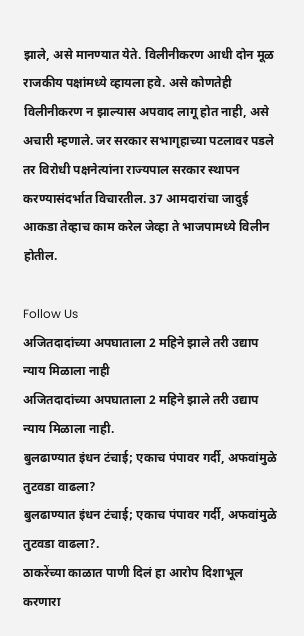झाले, असे मानण्यात येते. विलीनीकरण आधी दोन मूळ राजकीय पक्षांमध्ये व्हायला हवे. असे कोणतेही विलीनीकरण न झाल्यास अपवाद लागू होत नाही, असे अचारी म्हणाले. जर सरकार सभागृहाच्या पटलावर पडले तर विरोधी पक्षनेत्यांना राज्यपाल सरकार स्थापन करण्यासंदर्भात विचारतील. 37 आमदारांचा जादुई आकडा तेव्हाच काम करेल जेव्हा ते भाजपामध्ये विलीन होतील.

Follow Us
अजितदादांच्या अपघाताला 2 महिने झाले तरी उद्याप न्याय मिळाला नाही
अजितदादांच्या अपघाताला 2 महिने झाले तरी उद्याप न्याय मिळाला नाही.
बुलढाण्यात इंधन टंचाई; एकाच पंपावर गर्दी, अफवांमुळे तुटवडा वाढला?
बुलढाण्यात इंधन टंचाई; एकाच पंपावर गर्दी, अफवांमुळे तुटवडा वाढला?.
ठाकरेंच्या काळात पाणी दिलं हा आरोप दिशाभूल करणारा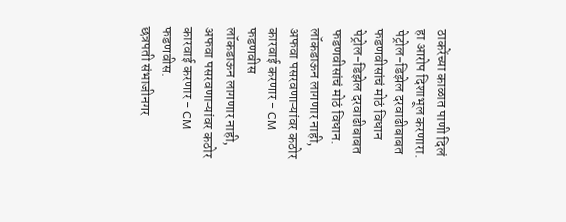ठाकरेंच्या काळात पाणी दिलं हा आरोप दिशाभूल करणारा.
पेट्रोल-डिझेल दरवाढीबाबत फडणवीसांचं मोठं विधान
पेट्रोल-डिझेल दरवाढीबाबत फडणवीसांचं मोठं विधान.
लॉकडाऊन लागणार नाही, अफवा पसरवणाऱ्यांवर कठोर कारवाई करणार - CM फडणवीस
लॉकडाऊन लागणार नाही, अफवा पसरवणाऱ्यांवर कठोर कारवाई करणार - CM फडणवीस.
छत्रपती संभाजीनगर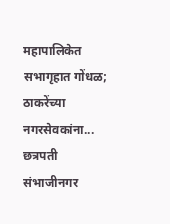महापालिकेत सभागृहात गोंधळ; ठाकरेंच्या नगरसेवकांना...
छत्रपती संभाजीनगर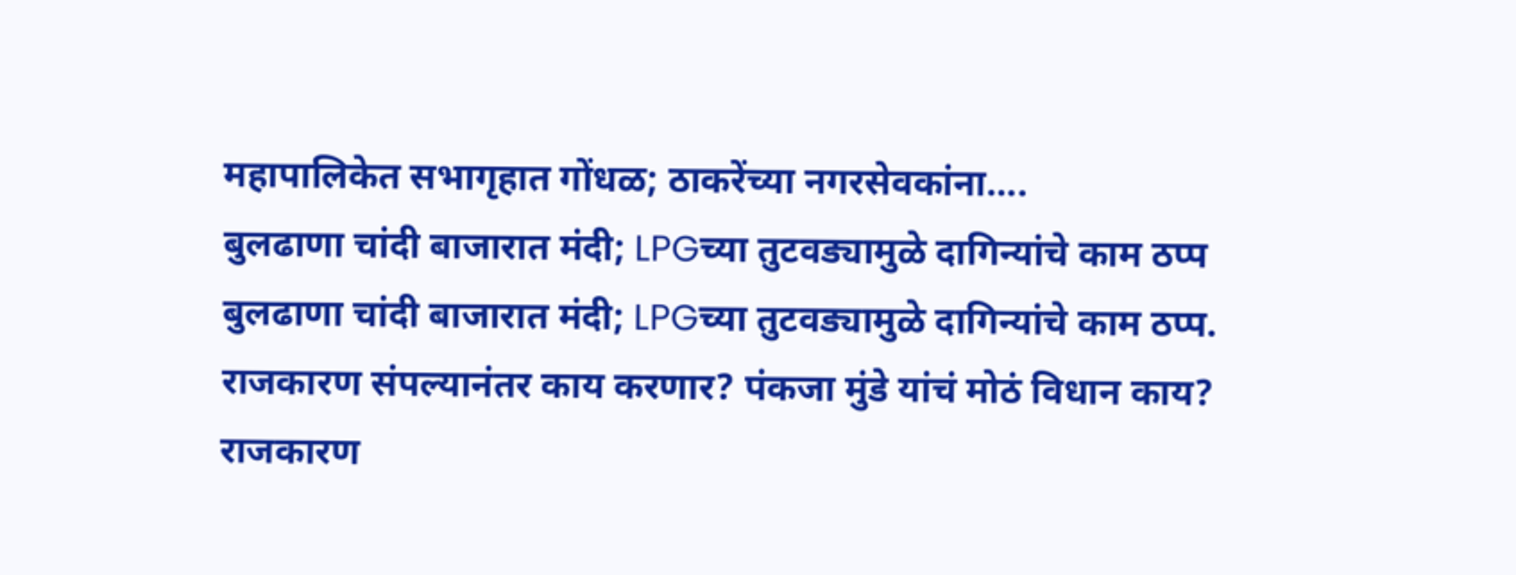महापालिकेत सभागृहात गोंधळ; ठाकरेंच्या नगरसेवकांना....
बुलढाणा चांदी बाजारात मंदी; LPGच्या तुटवड्यामुळे दागिन्यांचे काम ठप्प
बुलढाणा चांदी बाजारात मंदी; LPGच्या तुटवड्यामुळे दागिन्यांचे काम ठप्प.
राजकारण संपल्यानंतर काय करणार? पंकजा मुंडे यांचं मोठं विधान काय?
राजकारण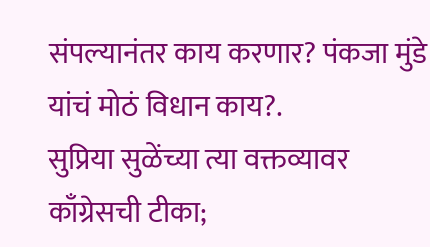संपल्यानंतर काय करणार? पंकजा मुंडे यांचं मोठं विधान काय?.
सुप्रिया सुळेंच्या त्या वक्तव्यावर काँग्रेसची टीका;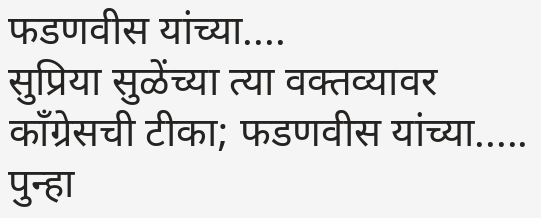फडणवीस यांच्या....
सुप्रिया सुळेंच्या त्या वक्तव्यावर काँग्रेसची टीका; फडणवीस यांच्या.....
पुन्हा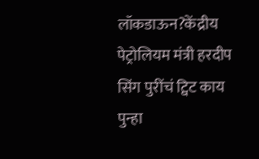लॉकडाऊन?केंद्रीय पेट्रोलियम मंत्री हरदीप सिंग पुरींचं ट्विट काय
पुन्हा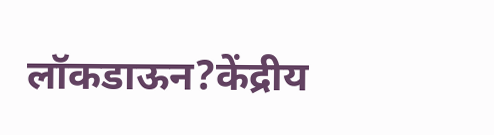लॉकडाऊन?केंद्रीय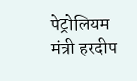पेट्रोलियम मंत्री हरदीप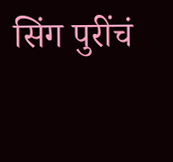सिंग पुरींचं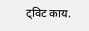ट्विट काय.